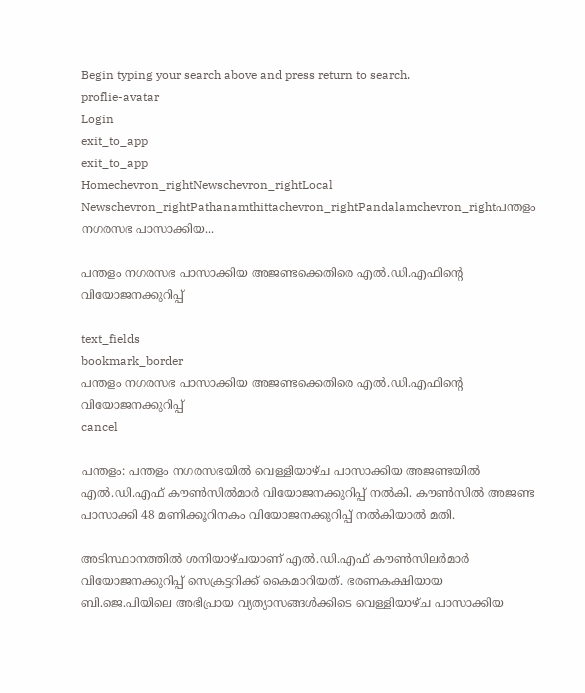Begin typing your search above and press return to search.
proflie-avatar
Login
exit_to_app
exit_to_app
Homechevron_rightNewschevron_rightLocal Newschevron_rightPathanamthittachevron_rightPandalamchevron_rightപന്തളം നഗരസഭ പാസാക്കിയ...

പന്തളം നഗരസഭ പാസാക്കിയ അജണ്ടക്കെതിരെ എൽ.ഡി.എഫിന്‍റെ വിയോജനക്കുറിപ്പ്

text_fields
bookmark_border
പന്തളം നഗരസഭ പാസാക്കിയ അജണ്ടക്കെതിരെ എൽ.ഡി.എഫിന്‍റെ വിയോജനക്കുറിപ്പ്
cancel

പന്തളം: പന്തളം നഗരസഭയിൽ വെള്ളിയാഴ്ച പാസാക്കിയ അജണ്ടയിൽ എൽ.ഡി.എഫ് കൗൺസിൽമാർ വിയോജനക്കുറിപ്പ് നൽകി. കൗൺസിൽ അജണ്ട പാസാക്കി 48 മണിക്കൂറിനകം വിയോജനക്കുറിപ്പ് നൽകിയാൽ മതി.

അടിസ്ഥാനത്തിൽ ശനിയാഴ്ചയാണ് എൽ.ഡി.എഫ് കൗൺസിലർമാർ വിയോജനക്കുറിപ്പ് സെക്രട്ടറിക്ക് കൈമാറിയത്. ഭരണകക്ഷിയായ ബി.ജെ.പിയിലെ അഭിപ്രായ വ്യത്യാസങ്ങൾക്കിടെ വെള്ളിയാഴ്ച പാസാക്കിയ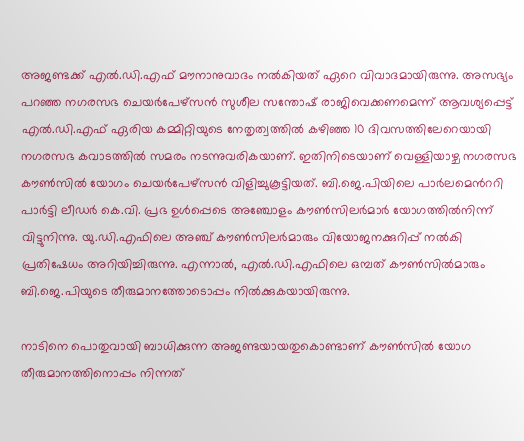അജണ്ടക്ക് എൽ.ഡി.എഫ് മൗനാനുവാദം നൽകിയത് ഏറെ വിവാദമായിരുന്നു. അസഭ്യം പറഞ്ഞ നഗരസഭ ചെയർപേഴ്സൻ സുശീല സന്തോഷ് രാജിവെക്കണമെന്ന് ആവശ്യപ്പെട്ട് എൽ.ഡി.എഫ് ഏരിയ കമ്മിറ്റിയുടെ നേതൃത്വത്തിൽ കഴിഞ്ഞ 10 ദിവസത്തിലേറെയായി നഗരസഭ കവാടത്തിൽ സമരം നടന്നുവരികയാണ്. ഇതിനിടെയാണ് വെള്ളിയാഴ്ച നഗരസഭ കൗൺസിൽ യോഗം ചെയർപേഴ്സൻ വിളിച്ചുകൂട്ടിയത്. ബി.ജെ.പിയിലെ പാർലമെന്‍ററി പാർട്ടി ലീഡർ കെ.വി. പ്രഭ ഉൾപ്പെടെ അഞ്ചോളം കൗൺസിലർമാർ യോഗത്തിൽനിന്ന് വിട്ടുനിന്നു. യു.ഡി.എഫിലെ അഞ്ച് കൗൺസിലർമാരും വിയോജനക്കുറിപ്പ് നൽകി പ്രതിഷേധം അറിയിച്ചിരുന്നു. എന്നാൽ, എൽ.ഡി.എഫിലെ ഒമ്പത് കൗൺസിൽമാരും ബി.ജെ.പിയുടെ തീരുമാനത്തോടൊപ്പം നിൽക്കുകയായിരുന്നു.

നാടിനെ പൊതുവായി ബാധിക്കുന്ന അജണ്ടയായതുകൊണ്ടാണ് കൗൺസിൽ യോഗ തീരുമാനത്തിനൊപ്പം നിന്നത്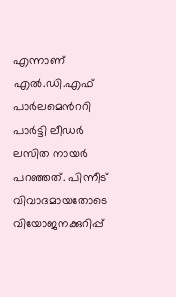എന്നാണ് എൽ.ഡി.എഫ് പാർലമെന്‍ററി പാർട്ടി ലീഡർ ലസിത നായർ പറഞ്ഞത്. പിന്നീട് വിവാദമായതോടെ വിയോജനക്കുറിപ്പ്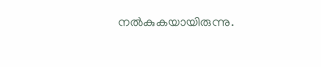നൽകുകയായിരുന്നു.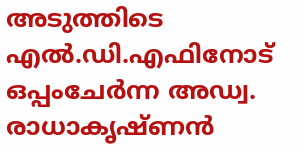അടുത്തിടെ എൽ.ഡി.എഫിനോട് ഒപ്പംചേർന്ന അഡ്വ. രാധാകൃഷ്ണൻ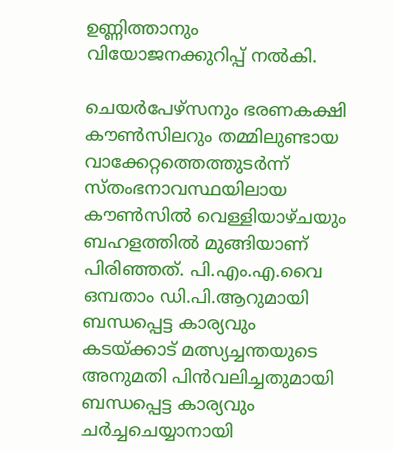ഉണ്ണിത്താനും വിയോജനക്കുറിപ്പ് നൽകി.

ചെയർപേഴ്‌സനും ഭരണകക്ഷി കൗൺസിലറും തമ്മിലുണ്ടായ വാക്കേറ്റത്തെത്തുടർന്ന് സ്തംഭനാവസ്ഥയിലായ കൗൺസിൽ വെള്ളിയാഴ്ചയും ബഹളത്തിൽ മുങ്ങിയാണ് പിരിഞ്ഞത്. പി.എം.എ.വൈ ഒമ്പതാം ഡി.പി.ആറുമായി ബന്ധപ്പെട്ട കാര്യവും കടയ്ക്കാട് മത്സ്യച്ചന്തയുടെ അനുമതി പിൻവലിച്ചതുമായി ബന്ധപ്പെട്ട കാര്യവും ചർച്ചചെയ്യാനായി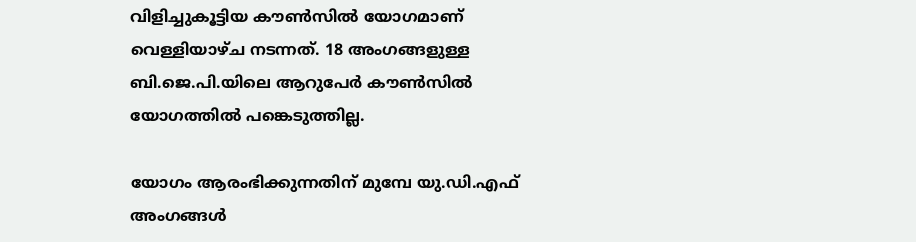വിളിച്ചുകൂട്ടിയ കൗൺസിൽ യോഗമാണ് വെള്ളിയാഴ്ച നടന്നത്. 18 അംഗങ്ങളുള്ള ബി.ജെ.പി.യിലെ ആറുപേർ കൗൺസിൽ യോഗത്തിൽ പങ്കെടുത്തില്ല.

യോഗം ആരംഭിക്കുന്നതിന് മുമ്പേ യു.ഡി.എഫ് അംഗങ്ങൾ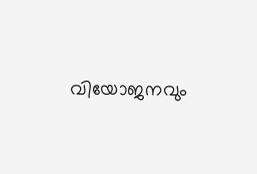വിയോജനവും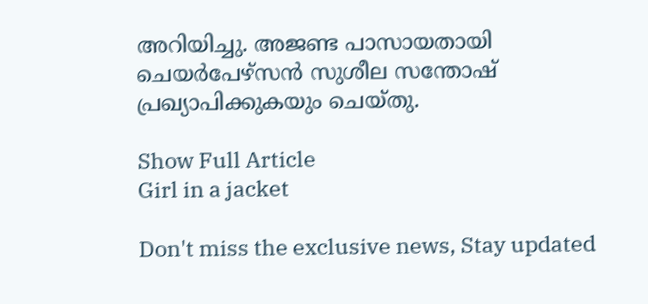അറിയിച്ചു. അജണ്ട പാസായതായി ചെയർപേഴ്‌സൻ സുശീല സന്തോഷ് പ്രഖ്യാപിക്കുകയും ചെയ്തു.

Show Full Article
Girl in a jacket

Don't miss the exclusive news, Stay updated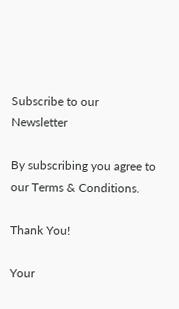Subscribe to our Newsletter

By subscribing you agree to our Terms & Conditions.

Thank You!

Your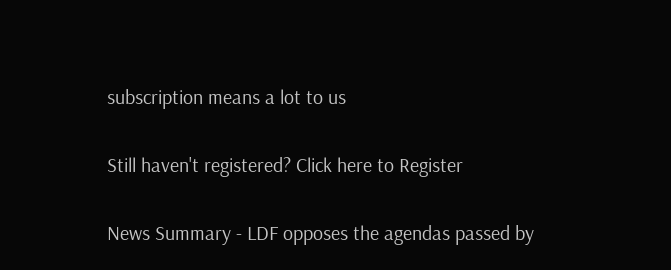subscription means a lot to us

Still haven't registered? Click here to Register

News Summary - LDF opposes the agendas passed by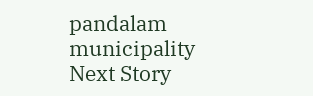pandalam municipality
Next Story